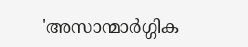'അസാന്മാർഗ്ഗിക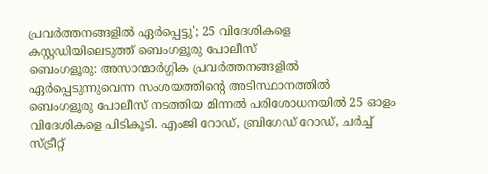പ്രവർത്തനങ്ങളിൽ ഏർപ്പെട്ടു'; 25 വിദേശികളെ കസ്റ്റഡിയിലെടുത്ത് ബെംഗളൂരു പോലീസ്
ബെംഗളൂരു: അസാന്മാർഗ്ഗിക പ്രവർത്തനങ്ങളിൽ ഏർപ്പെടുന്നുവെന്ന സംശയത്തിന്റെ അടിസ്ഥാനത്തിൽ ബെംഗളൂരു പോലീസ് നടത്തിയ മിന്നൽ പരിശോധനയിൽ 25 ഓളം വിദേശികളെ പിടികൂടി. എംജി റോഡ്, ബ്രിഗേഡ് റോഡ്, ചർച്ച് സ്ട്രീറ്റ്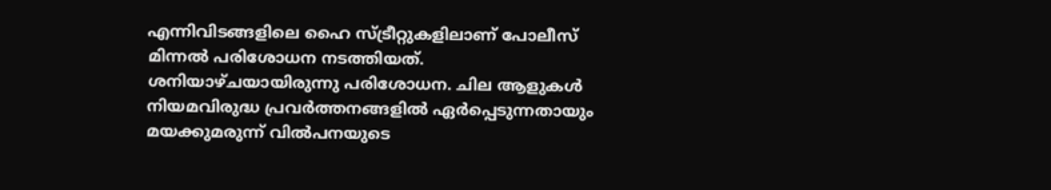എന്നിവിടങ്ങളിലെ ഹൈ സ്ട്രീറ്റുകളിലാണ് പോലീസ് മിന്നൽ പരിശോധന നടത്തിയത്.
ശനിയാഴ്ചയായിരുന്നു പരിശോധന. ചില ആളുകൾ നിയമവിരുദ്ധ പ്രവർത്തനങ്ങളിൽ ഏർപ്പെടുന്നതായും മയക്കുമരുന്ന് വിൽപനയുടെ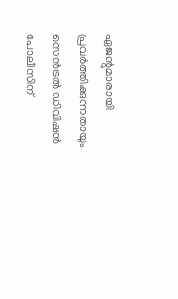ഏജന്റുമാരായി പ്രവർത്തിക്കുന്നതായും സെൻട്രൽ ഡിവിഷൻ പോലീസിന്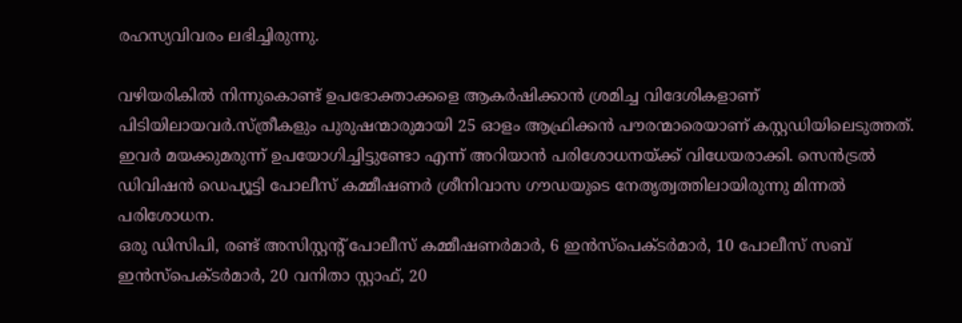രഹസ്യവിവരം ലഭിച്ചിരുന്നു.

വഴിയരികിൽ നിന്നുകൊണ്ട് ഉപഭോക്താക്കളെ ആകർഷിക്കാൻ ശ്രമിച്ച വിദേശികളാണ് പിടിയിലായവർ.സ്ത്രീകളും പുരുഷന്മാരുമായി 25 ഓളം ആഫ്രിക്കൻ പൗരന്മാരെയാണ് കസ്റ്റഡിയിലെടുത്തത്. ഇവർ മയക്കുമരുന്ന് ഉപയോഗിച്ചിട്ടുണ്ടോ എന്ന് അറിയാൻ പരിശോധനയ്ക്ക് വിധേയരാക്കി. സെൻട്രൽ ഡിവിഷൻ ഡെപ്യൂട്ടി പോലീസ് കമ്മീഷണർ ശ്രീനിവാസ ഗൗഡയുടെ നേതൃത്വത്തിലായിരുന്നു മിന്നൽ പരിശോധന.
ഒരു ഡിസിപി, രണ്ട് അസിസ്റ്റന്റ് പോലീസ് കമ്മീഷണർമാർ, 6 ഇൻസ്പെക്ടർമാർ, 10 പോലീസ് സബ് ഇൻസ്പെക്ടർമാർ, 20 വനിതാ സ്റ്റാഫ്, 20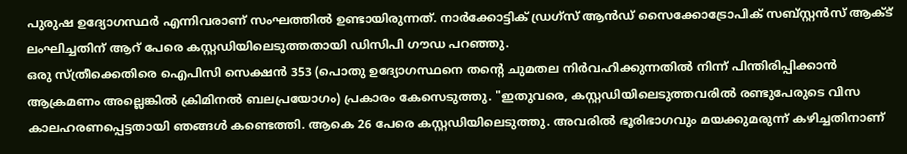പുരുഷ ഉദ്യോഗസ്ഥർ എന്നിവരാണ് സംഘത്തിൽ ഉണ്ടായിരുന്നത്. നാർക്കോട്ടിക് ഡ്രഗ്സ് ആൻഡ് സൈക്കോട്രോപിക് സബ്സ്റ്റൻസ് ആക്ട് ലംഘിച്ചതിന് ആറ് പേരെ കസ്റ്റഡിയിലെടുത്തതായി ഡിസിപി ഗൗഡ പറഞ്ഞു.
ഒരു സ്ത്രീക്കെതിരെ ഐപിസി സെക്ഷൻ 353 (പൊതു ഉദ്യോഗസ്ഥനെ തന്റെ ചുമതല നിർവഹിക്കുന്നതിൽ നിന്ന് പിന്തിരിപ്പിക്കാൻ ആക്രമണം അല്ലെങ്കിൽ ക്രിമിനൽ ബലപ്രയോഗം) പ്രകാരം കേസെടുത്തു. "ഇതുവരെ, കസ്റ്റഡിയിലെടുത്തവരിൽ രണ്ടുപേരുടെ വിസ കാലഹരണപ്പെട്ടതായി ഞങ്ങൾ കണ്ടെത്തി. ആകെ 26 പേരെ കസ്റ്റഡിയിലെടുത്തു. അവരിൽ ഭൂരിഭാഗവും മയക്കുമരുന്ന് കഴിച്ചതിനാണ്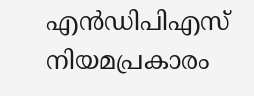എൻഡിപിഎസ് നിയമപ്രകാരം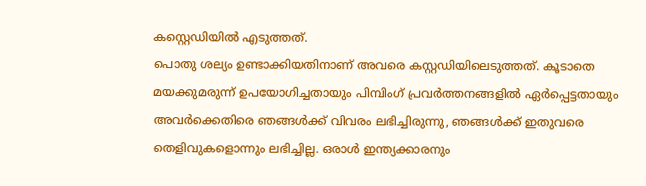കസ്റ്റെഡിയിൽ എടുത്തത്.
പൊതു ശല്യം ഉണ്ടാക്കിയതിനാണ് അവരെ കസ്റ്റഡിയിലെടുത്തത്. കൂടാതെ മയക്കുമരുന്ന് ഉപയോഗിച്ചതായും പിമ്പിംഗ് പ്രവർത്തനങ്ങളിൽ ഏർപ്പെട്ടതായും അവർക്കെതിരെ ഞങ്ങൾക്ക് വിവരം ലഭിച്ചിരുന്നു, ഞങ്ങൾക്ക് ഇതുവരെ തെളിവുകളൊന്നും ലഭിച്ചില്ല. ഒരാൾ ഇന്ത്യക്കാരനും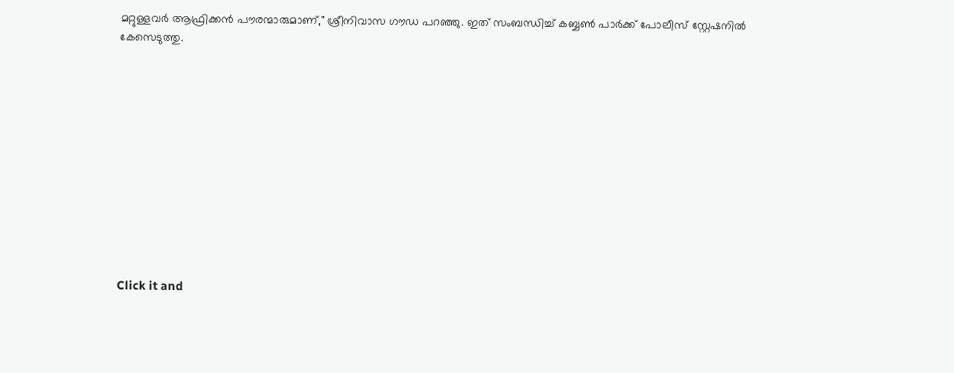മറ്റുള്ളവർ ആഫ്രിക്കൻ പൗരന്മാരുമാണ്," ശ്രീനിവാസ ഗൗഡ പറഞ്ഞു. ഇത് സംബന്ധിച്ച് കബ്ബൺ പാർക്ക് പോലീസ് സ്റ്റേഷനിൽ കേസെടുത്തു.












Click it and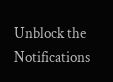Unblock the Notifications